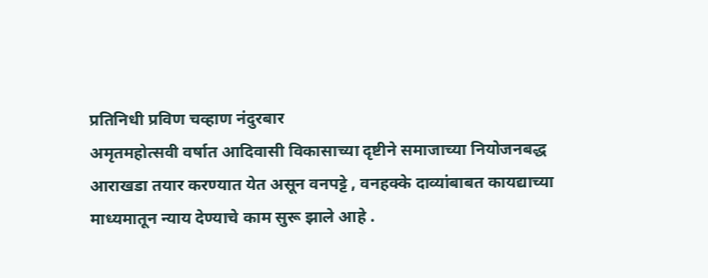प्रतिनिधी प्रविण चव्हाण नंदुरबार
अमृतमहोत्सवी वर्षात आदिवासी विकासाच्या दृष्टीने समाजाच्या नियोजनबद्ध आराखडा तयार करण्यात येत असून वनपट्टे , वनहक्के दाव्यांबाबत कायद्याच्या माध्यमातून न्याय देण्याचे काम सुरू झाले आहे .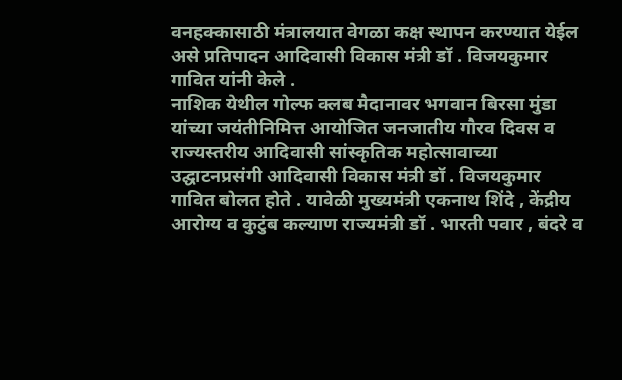वनहक्कासाठी मंत्रालयात वेगळा कक्ष स्थापन करण्यात येईल असे प्रतिपादन आदिवासी विकास मंत्री डॉ . विजयकुमार गावित यांनी केले .
नाशिक येथील गोल्फ क्लब मैदानावर भगवान बिरसा मुंडा यांच्या जयंतीनिमित्त आयोजित जनजातीय गौरव दिवस व राज्यस्तरीय आदिवासी सांस्कृतिक महोत्सावाच्या उद्घाटनप्रसंगी आदिवासी विकास मंत्री डॉ . विजयकुमार गावित बोलत होते . यावेळी मुख्यमंत्री एकनाथ शिंदे , केंद्रीय आरोग्य व कुटुंब कल्याण राज्यमंत्री डॉ . भारती पवार , बंदरे व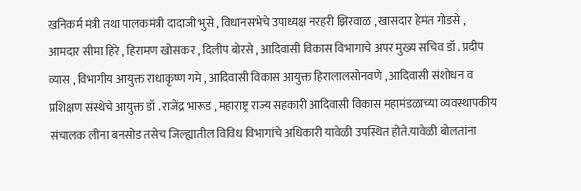खनिकर्म मंत्री तथा पालकमंत्री दादाजी भुसे , विधानसभेचे उपाध्यक्ष नरहरी झिरवाळ , खासदार हेमंत गोडसे , आमदार सीमा हिरे , हिरामण खोसकर , दिलीप बोरसे , आदिवासी विकास विभागाचे अपर मुख्य सचिव डॉ . प्रदीप व्यास , विभागीय आयुक्त राधाकृष्ण गमे , आदिवासी विकास आयुक्त हिरालालसोनवणे , आदिवासी संशोधन व प्रशिक्षण संस्थेचे आयुक्त डॉ . राजेंद्र भारूड , महाराष्ट्र राज्य सहकारी आदिवासी विकास महामंडळाच्या व्यवस्थापकीय संचालक लीना बनसोड तसेच जिल्ह्यातील विविध विभागांचे अधिकारी यावेळी उपस्थित होते.यावेळी बोलतांना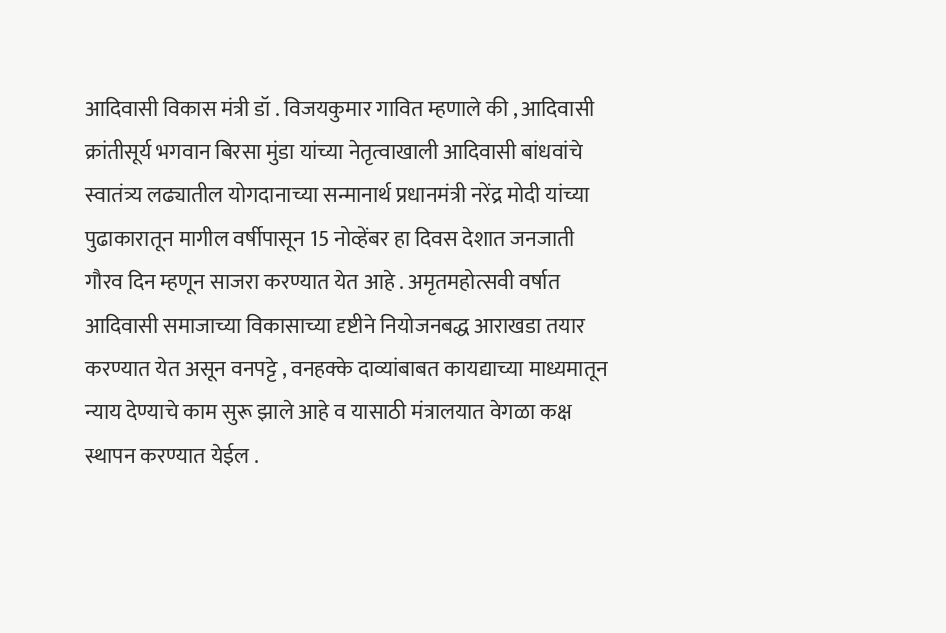आदिवासी विकास मंत्री डॉ . विजयकुमार गावित म्हणाले की , आदिवासी क्रांतीसूर्य भगवान बिरसा मुंडा यांच्या नेतृत्वाखाली आदिवासी बांधवांचे स्वातंत्र्य लढ्यातील योगदानाच्या सन्मानार्थ प्रधानमंत्री नरेंद्र मोदी यांच्या पुढाकारातून मागील वर्षीपासून 15 नोव्हेंबर हा दिवस देशात जनजाती गौरव दिन म्हणून साजरा करण्यात येत आहे . अमृतमहोत्सवी वर्षात आदिवासी समाजाच्या विकासाच्या दृष्टीने नियोजनबद्ध आराखडा तयार करण्यात येत असून वनपट्टे , वनहक्के दाव्यांबाबत कायद्याच्या माध्यमातून न्याय देण्याचे काम सुरू झाले आहे व यासाठी मंत्रालयात वेगळा कक्ष स्थापन करण्यात येईल .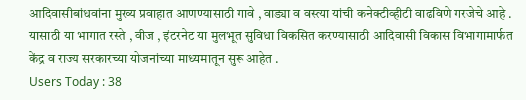आदिवासीबांधवांना मुख्य प्रवाहात आणण्यासाठी गावे , वाड्या व वस्त्या यांची कनेक्टीव्हीटी वाढविणे गरजेचे आहे . यासाठी या भागात रस्ते , वीज , इंटरनेट या मुलभूत सुविधा विकसित करण्यासाठी आदिवासी विकास विभागामार्फत केंद्र व राज्य सरकारच्या योजनांच्या माध्यमातून सुरू आहेत .
Users Today : 38